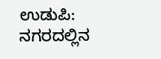ಉಡುಪಿ: ನಗರದಲ್ಲಿನ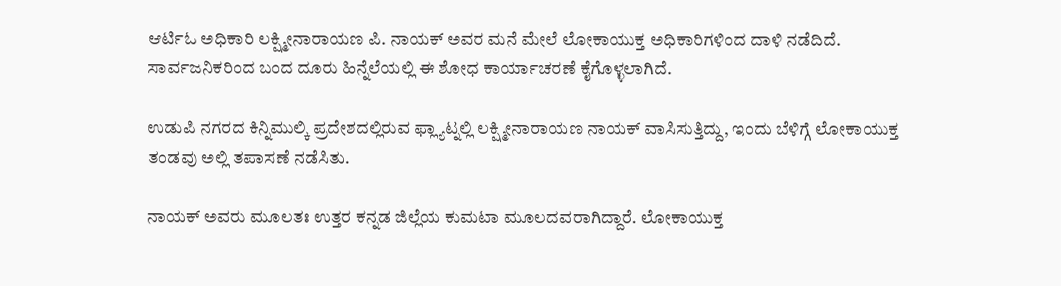ಆರ್ಟಿಓ ಅಧಿಕಾರಿ ಲಕ್ಷ್ಮೀನಾರಾಯಣ ಪಿ. ನಾಯಕ್ ಅವರ ಮನೆ ಮೇಲೆ ಲೋಕಾಯುಕ್ತ ಅಧಿಕಾರಿಗಳಿಂದ ದಾಳಿ ನಡೆದಿದೆ. ಸಾರ್ವಜನಿಕರಿಂದ ಬಂದ ದೂರು ಹಿನ್ನೆಲೆಯಲ್ಲಿ ಈ ಶೋಧ ಕಾರ್ಯಾಚರಣೆ ಕೈಗೊಳ್ಳಲಾಗಿದೆ.

ಉಡುಪಿ ನಗರದ ಕಿನ್ನಿಮುಲ್ಕಿ ಪ್ರದೇಶದಲ್ಲಿರುವ ಫ್ಲ್ಯಾಟ್ನಲ್ಲಿ ಲಕ್ಷ್ಮೀನಾರಾಯಣ ನಾಯಕ್ ವಾಸಿಸುತ್ತಿದ್ದು, ಇಂದು ಬೆಳಿಗ್ಗೆ ಲೋಕಾಯುಕ್ತ ತಂಡವು ಅಲ್ಲಿ ತಪಾಸಣೆ ನಡೆಸಿತು.

ನಾಯಕ್ ಅವರು ಮೂಲತಃ ಉತ್ತರ ಕನ್ನಡ ಜಿಲ್ಲೆಯ ಕುಮಟಾ ಮೂಲದವರಾಗಿದ್ದಾರೆ. ಲೋಕಾಯುಕ್ತ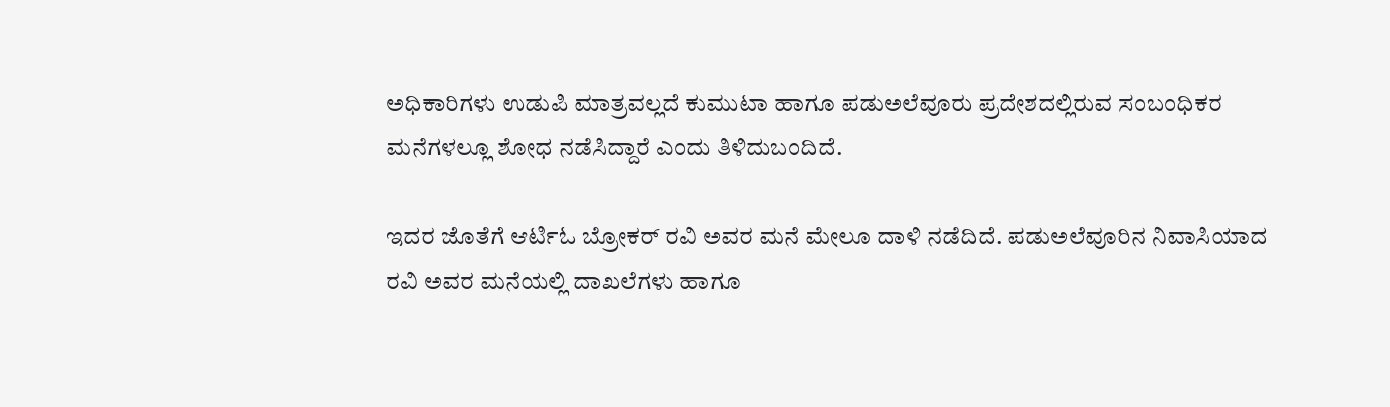ಅಧಿಕಾರಿಗಳು ಉಡುಪಿ ಮಾತ್ರವಲ್ಲದೆ ಕುಮುಟಾ ಹಾಗೂ ಪಡುಅಲೆವೂರು ಪ್ರದೇಶದಲ್ಲಿರುವ ಸಂಬಂಧಿಕರ ಮನೆಗಳಲ್ಲೂ ಶೋಧ ನಡೆಸಿದ್ದಾರೆ ಎಂದು ತಿಳಿದುಬಂದಿದೆ.

ಇದರ ಜೊತೆಗೆ ಆರ್ಟಿಓ ಬ್ರೋಕರ್ ರವಿ ಅವರ ಮನೆ ಮೇಲೂ ದಾಳಿ ನಡೆದಿದೆ. ಪಡುಅಲೆವೂರಿನ ನಿವಾಸಿಯಾದ ರವಿ ಅವರ ಮನೆಯಲ್ಲಿ ದಾಖಲೆಗಳು ಹಾಗೂ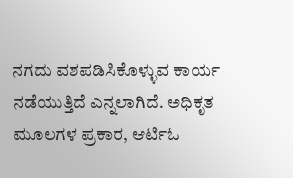ನಗದು ವಶಪಡಿಸಿಕೊಳ್ಳುವ ಕಾರ್ಯ ನಡೆಯುತ್ತಿದೆ ಎನ್ನಲಾಗಿದೆ. ಅಧಿಕೃತ ಮೂಲಗಳ ಪ್ರಕಾರ, ಆರ್ಟಿಓ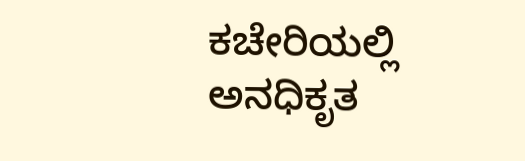ಕಚೇರಿಯಲ್ಲಿ ಅನಧಿಕೃತ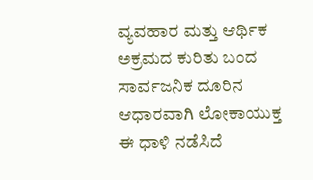ವ್ಯವಹಾರ ಮತ್ತು ಆರ್ಥಿಕ ಅಕ್ರಮದ ಕುರಿತು ಬಂದ ಸಾರ್ವಜನಿಕ ದೂರಿನ ಆಧಾರವಾಗಿ ಲೋಕಾಯುಕ್ತ ಈ ಧಾಳಿ ನಡೆಸಿದೆ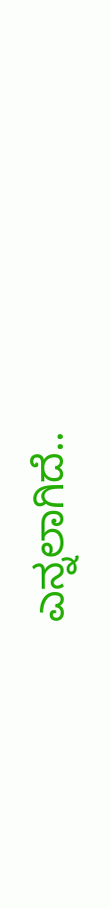ಎನ್ನಲಾಗಿದೆ..